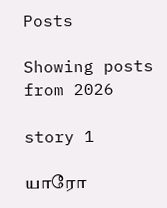Posts

Showing posts from 2026

story 1

யாரோ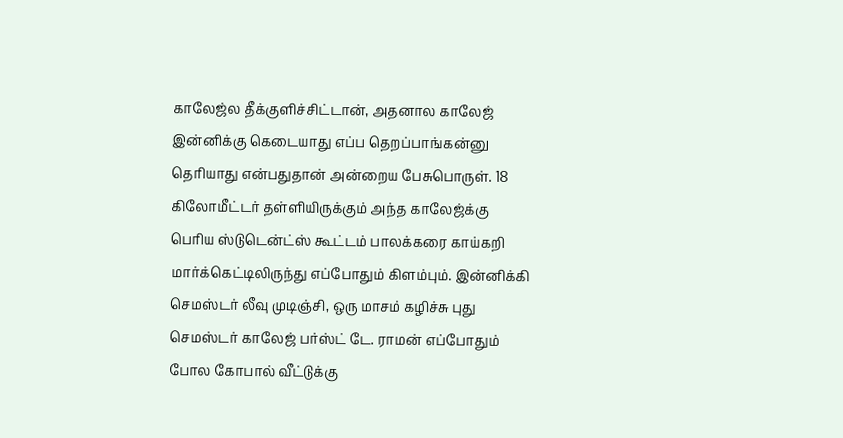காலேஜ்ல தீக்குளிச்சிட்டான், அதனால காலேஜ் இன்னிக்கு கெடையாது எப்ப தெறப்பாங்கன்னு தெரியாது என்பதுதான் அன்றைய பேசுபொருள். 18 கிலோமீட்டர் தள்ளியிருக்கும் அந்த காலேஜ்க்கு பெரிய ஸ்டுடென்ட்ஸ் கூட்டம் பாலக்கரை காய்கறி மார்க்கெட்டிலிருந்து எப்போதும் கிளம்பும். இன்னிக்கி செமஸ்டர் லீவு முடிஞ்சி, ஒரு மாசம் கழிச்சு புது செமஸ்டர் காலேஜ் பர்ஸ்ட் டே. ராமன் எப்போதும் போல கோபால் வீட்டுக்கு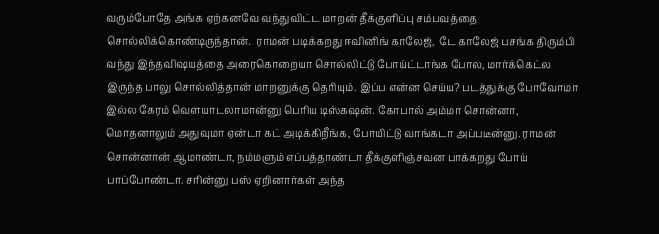வரும்போதே அங்க ஏற்கனவே வந்துவிட்ட மாறன் தீக்குளிப்பு சம்பவத்தை சொல்லிக்கொண்டிருந்தான்.  ராமன் படிக்கறது ஈவினிங் காலேஜ்,  டே காலேஜ் பசங்க திரும்பி வந்து இந்தவிஷயத்தை அரைகொறையா சொல்லிட்டு போய்ட்டாங்க போல, மார்க்கெட்ல இருந்த பாலு சொல்லித்தான் மாறனுக்கு தெரியும். இப்ப என்ன செய்ய? படத்துக்கு போவோமா இல்ல கேரம் வெளயாடலாமான்னு பெரிய டிஸ்கஷன். கோபால் அம்மா சொன்னா, மொதனாலும் அதுவுமா ஏன்டா கட் அடிக்கிறீங்க, போயிட்டு வாங்கடா அப்படீன்னு. ராமன் சொன்னான் ஆமாண்டா, நம்மளும் எப்பத்தாண்டா தீக்குளிஞ்சவன பாக்கறது போய் பாப்போண்டா. சரின்னு பஸ் ஏறினார்கள் அந்த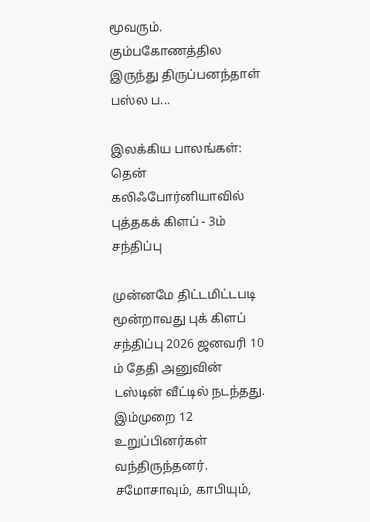மூவரும்.  கும்பகோணத்தில இருந்து திருப்பனந்தாள் பஸ்ல ப...

இலக்கிய பாலங்கள்: தென் கலிஃபோர்னியாவில் புத்தகக் கிளப் - 3ம் சந்திப்பு

முன்னமே திட்டமிட்டபடி மூன்றாவது புக் கிளப் சந்திப்பு 2026 ஜனவரி 10 ம் தேதி அனுவின் டஸ்டின் வீட்டில் நடந்தது. இம்முறை 12 உறுப்பினர்கள் வந்திருந்தனர். சமோசாவும், காபியும்,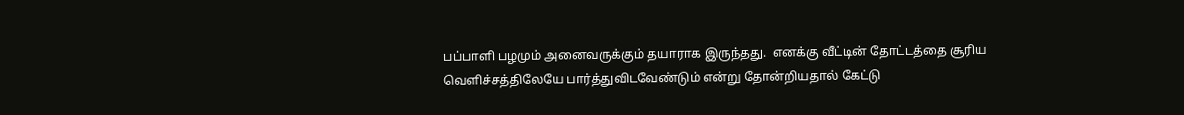பப்பாளி பழமும் அனைவருக்கும் தயாராக இருந்தது.  எனக்கு வீட்டின் தோட்டத்தை சூரிய வெளிச்சத்திலேயே பார்த்துவிடவேண்டும் என்று தோன்றியதால் கேட்டு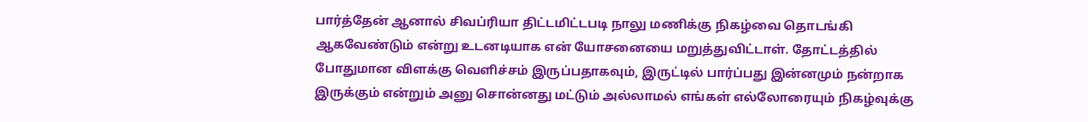பார்த்தேன் ஆனால் சிவப்ரியா திட்டமிட்டபடி நாலு மணிக்கு நிகழ்வை தொடங்கி ஆகவேண்டும் என்று உடனடியாக என் யோசனையை மறுத்துவிட்டாள். தோட்டத்தில் போதுமான விளக்கு வெளிச்சம் இருப்பதாகவும், இருட்டில் பார்ப்பது இன்னமும் நன்றாக இருக்கும் என்றும் அனு சொன்னது மட்டும் அல்லாமல் எங்கள் எல்லோரையும் நிகழ்வுக்கு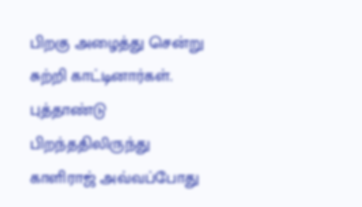பிறகு அழைத்து சென்று சுற்றி காட்டினார்கள்.  புத்தாண்டு பிறந்ததிலிருந்து காளிராஜ் அவ்வப்போது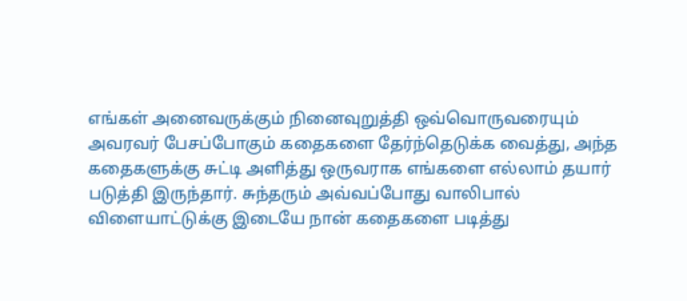எங்கள் அனைவருக்கும் நினைவுறுத்தி ஒவ்வொருவரையும் அவரவர் பேசப்போகும் கதைகளை தேர்ந்தெடுக்க வைத்து, அந்த கதைகளுக்கு சுட்டி அளித்து ஒருவராக எங்களை எல்லாம் தயார் படுத்தி இருந்தார். சுந்தரும் அவ்வப்போது வாலிபால் விளையாட்டுக்கு இடையே நான் கதைகளை படித்து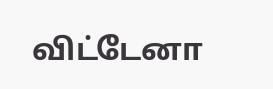விட்டேனா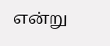என்று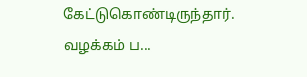கேட்டுகொண்டிருந்தார்.  வழக்கம் ப...